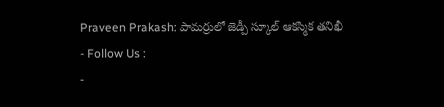Praveen Prakash: పామర్రులో జెడ్పీ స్కూల్ ఆకస్మిక తనిఖీ
- Follow Us :
-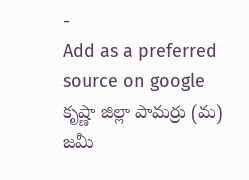-
Add as a preferred
source on google
కృష్ణా జిల్లా పామర్రు (మ) జమీ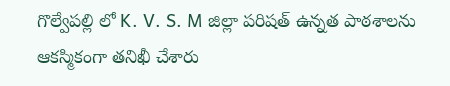గొల్వేపల్లి లో K. V. S. M జిల్లా పరిషత్ ఉన్నత పాఠశాలను ఆకస్మికంగా తనిఖీ చేశారు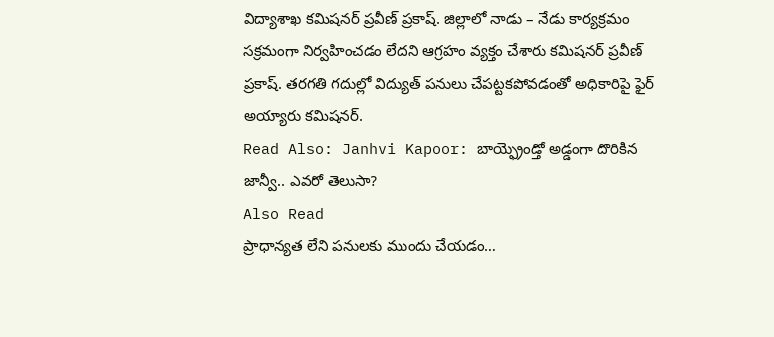విద్యాశాఖ కమిషనర్ ప్రవీణ్ ప్రకాష్. జిల్లాలో నాడు – నేడు కార్యక్రమం సక్రమంగా నిర్వహించడం లేదని ఆగ్రహం వ్యక్తం చేశారు కమిషనర్ ప్రవీణ్ ప్రకాష్. తరగతి గదుల్లో విద్యుత్ పనులు చేపట్టకపోవడంతో అధికారిపై ఫైర్ అయ్యారు కమిషనర్.
Read Also: Janhvi Kapoor: బాయ్ఫ్రెండ్తో అడ్డంగా దొరికిన జాన్వీ.. ఎవరో తెలుసా?
Also Read
ప్రాధాన్యత లేని పనులకు ముందు చేయడం…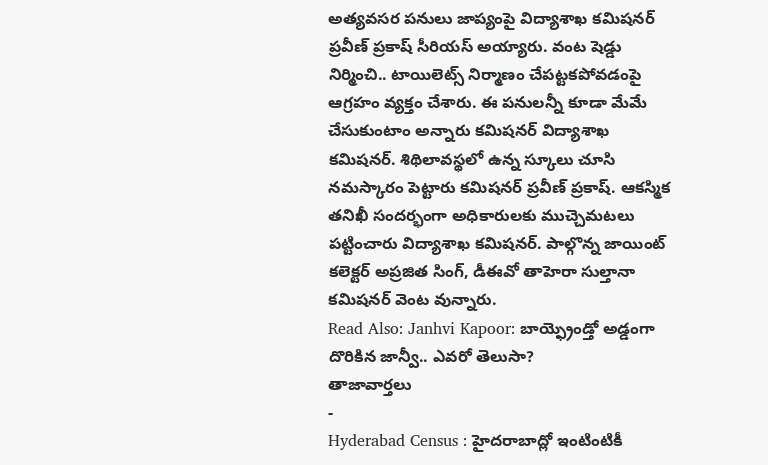అత్యవసర పనులు జాప్యంపై విద్యాశాఖ కమిషనర్ ప్రవీణ్ ప్రకాష్ సీరియస్ అయ్యారు. వంట షెడ్డు నిర్మించి.. టాయిలెట్స్ నిర్మాణం చేపట్టకపోవడంపై ఆగ్రహం వ్యక్తం చేశారు. ఈ పనులన్నీ కూడా మేమే చేసుకుంటాం అన్నారు కమిషనర్ విద్యాశాఖ కమిషనర్. శిథిలావస్థలో ఉన్న స్కూలు చూసి నమస్కారం పెట్టారు కమిషనర్ ప్రవీణ్ ప్రకాష్. ఆకస్మిక తనిఖీ సందర్భంగా అధికారులకు ముచ్చెమటలు పట్టించారు విద్యాశాఖ కమిషనర్. పాల్గొన్న జాయింట్ కలెక్టర్ అప్రజిత సింగ్, డీఈవో తాహెరా సుల్తానా కమిషనర్ వెంట వున్నారు.
Read Also: Janhvi Kapoor: బాయ్ఫ్రెండ్తో అడ్డంగా దొరికిన జాన్వీ.. ఎవరో తెలుసా?
తాజావార్తలు
-
Hyderabad Census : హైదరాబాద్లో ఇంటింటికీ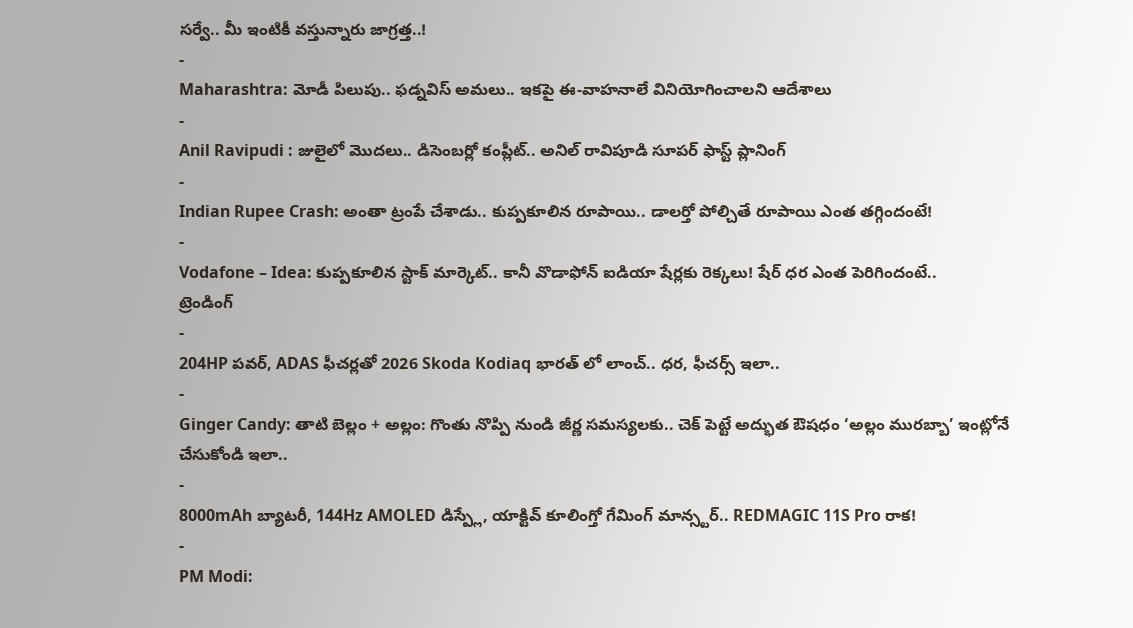సర్వే.. మీ ఇంటికీ వస్తున్నారు జాగ్రత్త..!
-
Maharashtra: మోడీ పిలుపు.. ఫడ్నవిస్ అమలు.. ఇకపై ఈ-వాహనాలే వినియోగించాలని ఆదేశాలు
-
Anil Ravipudi : జులైలో మొదలు.. డిసెంబర్లో కంప్లీట్.. అనిల్ రావిపూడి సూపర్ ఫాస్ట్ ప్లానింగ్
-
Indian Rupee Crash: అంతా ట్రంపే చేశాడు.. కుప్పకూలిన రూపాయి.. డాలర్తో పోల్చితే రూపాయి ఎంత తగ్గిందంటే!
-
Vodafone – Idea: కుప్పకూలిన స్టాక్ మార్కెట్.. కానీ వొడాఫోన్ ఐడియా షేర్లకు రెక్కలు! షేర్ ధర ఎంత పెరిగిందంటే..
ట్రెండింగ్
-
204HP పవర్, ADAS ఫీచర్లతో 2026 Skoda Kodiaq భారత్ లో లాంచ్.. ధర, ఫీచర్స్ ఇలా..
-
Ginger Candy: తాటి బెల్లం + అల్లం: గొంతు నొప్పి నుండి జీర్ణ సమస్యలకు.. చెక్ పెట్టే అద్భుత ఔషధం ‘అల్లం మురబ్బా’ ఇంట్లోనే చేసుకోండి ఇలా..
-
8000mAh బ్యాటరీ, 144Hz AMOLED డిస్ప్లే, యాక్టివ్ కూలింగ్తో గేమింగ్ మాన్స్టర్.. REDMAGIC 11S Pro రాక!
-
PM Modi: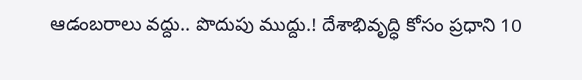ఆడంబరాలు వద్దు.. పొదుపు ముద్దు.! దేశాభివృద్ధి కోసం ప్రధాని 10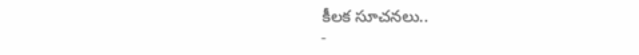కీలక సూచనలు..
-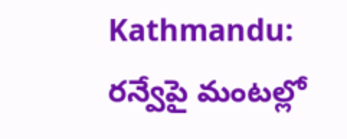Kathmandu: రన్వేపై మంటల్లో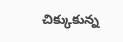చిక్కుకున్న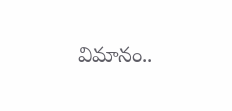విమానం..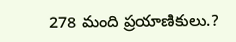278 మంది ప్రయాణికులు.?